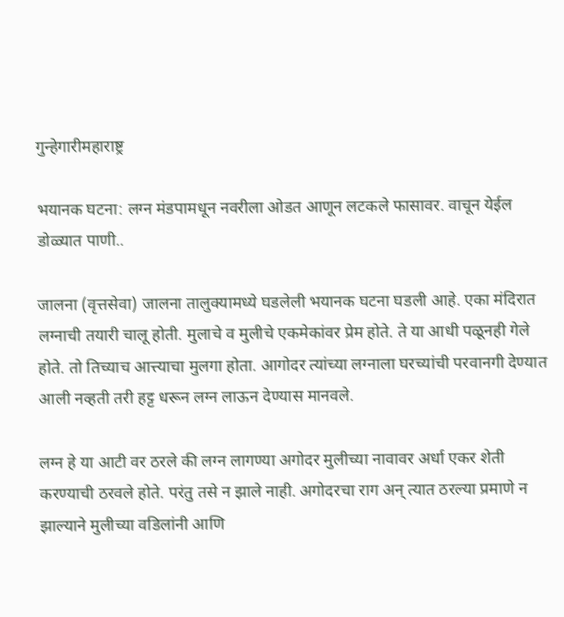गुन्हेगारीमहाराष्ट्र

भयानक घटना: लग्न मंडपामधून नवरीला ओडत आणून लटकले फासावर. वाचून येईल डोळ्यात पाणी..

जालना (वृत्तसेवा) जालना तालुक्यामध्ये घडलेली भयानक घटना घडली आहे. एका मंदिरात लग्नाची तयारी चालू होती. मुलाचे व मुलीचे एकमेकांवर प्रेम होते. ते या आधी पळूनही गेले होते. तो तिच्याच आत्त्याचा मुलगा होता. आगोदर त्यांच्या लग्नाला घरच्यांची परवानगी देण्यात आली नव्हती तरी हट्ट धरून लग्न लाऊन देण्यास मानवले.

लग्न हे या आटी वर ठरले की लग्न लागण्या अगोदर मुलीच्या नावावर अर्धा एकर शेती करण्याची ठरवले होते. परंतु तसे न झाले नाही. अगोदरचा राग अन् त्यात ठरल्या प्रमाणे न झाल्याने मुलीच्या वडिलांनी आणि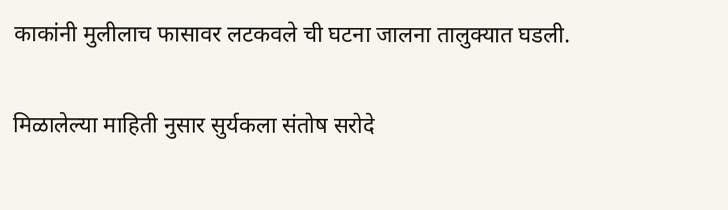काकांनी मुलीलाच फासावर लटकवले ची घटना जालना तालुक्यात घडली.

मिळालेल्या माहिती नुसार सुर्यकला संतोष सरोदे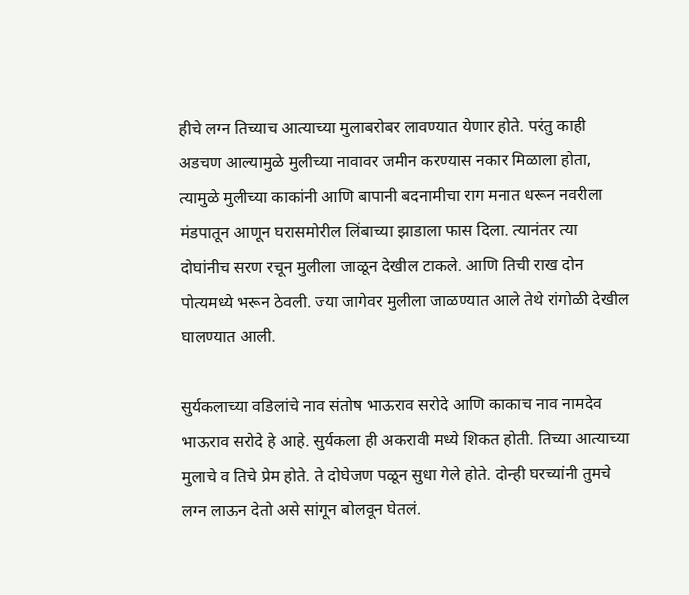हीचे लग्न तिच्याच आत्याच्या मुलाबरोबर लावण्यात येणार होते. परंतु काही अडचण आल्यामुळे मुलीच्या नावावर जमीन करण्यास नकार मिळाला होता, त्यामुळे मुलीच्या काकांनी आणि बापानी बदनामीचा राग मनात धरून नवरीला मंडपातून आणून घरासमोरील लिंबाच्या झाडाला फास दिला. त्यानंतर त्या दोघांनीच सरण रचून मुलीला जाळून देखील टाकले. आणि तिची राख दोन पोत्यमध्ये भरून ठेवली. ज्या जागेवर मुलीला जाळण्यात आले तेथे रांगोळी देखील घालण्यात आली.

सुर्यकलाच्या वडिलांचे नाव संतोष भाऊराव सरोदे आणि काकाच नाव नामदेव भाऊराव सरोदे हे आहे. सुर्यकला ही अकरावी मध्ये शिकत होती. तिच्या आत्याच्या मुलाचे व तिचे प्रेम होते. ते दोघेजण पळून सुधा गेले होते. दोन्ही घरच्यांनी तुमचे लग्न लाऊन देतो असे सांगून बोलवून घेतलं.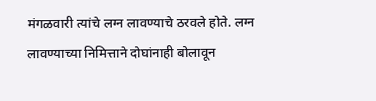मंगळवारी त्यांचे लग्न लावण्याचे ठरवले होते. लग्न लावण्याच्या निमित्ताने दोघांनाही बोलावून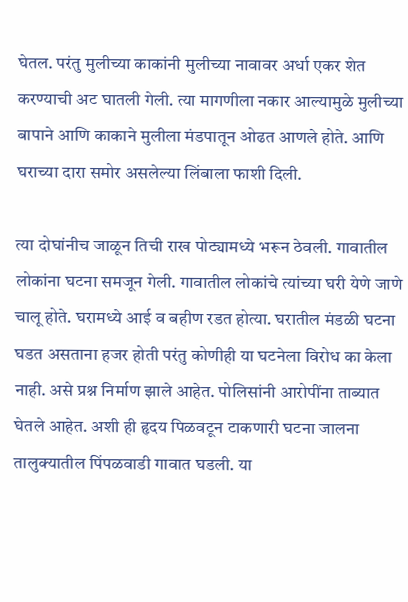घेतल. परंतु मुलीच्या काकांनी मुलीच्या नावावर अर्धा एकर शेत करण्याची अट घातली गेली. त्या मागणीला नकार आल्यामुळे मुलीच्या बापाने आणि काकाने मुलीला मंडपातून ओढत आणले होते. आणि घराच्या दारा समोर असलेल्या लिंबाला फाशी दिली.

त्या दोघांनीच जाळून तिची राख पोट्यामध्ये भरून ठेवली. गावातील लोकांना घटना समजून गेली. गावातील लोकांचे त्यांच्या घरी येणे जाणे चालू होते. घरामध्ये आई व बहीण रडत होत्या. घरातील मंडळी घटना घडत असताना हजर होती परंतु कोणीही या घटनेला विरोध का केला नाही. असे प्रश्न निर्माण झाले आहेत. पोलिसांनी आरोपींना ताब्यात घेतले आहेत. अशी ही हृदय पिळवटून टाकणारी घटना जालना तालुक्यातील पिंपळवाडी गावात घडली. या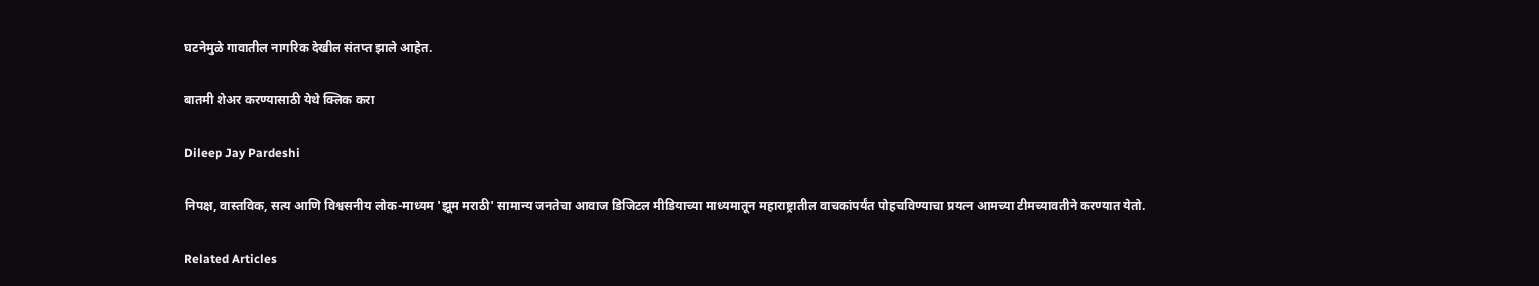घटनेमुळे गावातील नागरिक देखील संतप्त झाले आहेत.

बातमी शेअर करण्यासाठी येथे क्लिक करा

Dileep Jay Pardeshi

निपक्ष, वास्तविक, सत्य आणि विश्वसनीय लोक-माध्यम 'झूम मराठी' सामान्य जनतेचा आवाज डिजिटल मीडियाच्या माध्यमातून महाराष्ट्रातील वाचकांपर्यंत पोहचविण्याचा प्रयत्न आमच्या टीमच्यावतीने करण्यात येतो.

Related Articles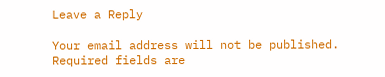Leave a Reply

Your email address will not be published. Required fields are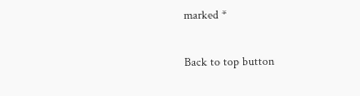marked *

Back to top button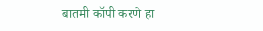बातमी कॉपी करणे हा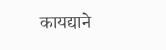कायद्याने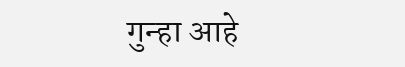गुन्हा आहे